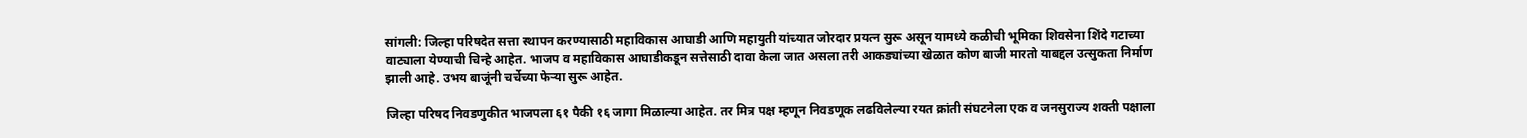सांगली: जिल्हा परिषदेत सत्ता स्थापन करण्यासाठी महाविकास आघाडी आणि महायुती यांच्यात जोरदार प्रयत्न सुरू असून यामध्ये कळीची भूमिका शिवसेना शिंदे गटाच्या वाट्याला येण्याची चिन्हे आहेत. भाजप व महाविकास आघाडीकडून सत्तेसाठी दावा केला जात असला तरी आकड्यांच्या खेळात कोण बाजी मारतो याबद्दल उत्सुकता निर्माण झाली आहे. उभय बाजूंनी चर्चेच्या फेर्‍या सुरू आहेत.

जिल्हा परिषद निवडणुकीत भाजपला ६१ पैकी १६ जागा मिळाल्या आहेत. तर मित्र पक्ष म्हणून निवडणूक लढविलेल्या रयत क्रांती संघटनेला एक व जनसुराज्य शक्ती पक्षाला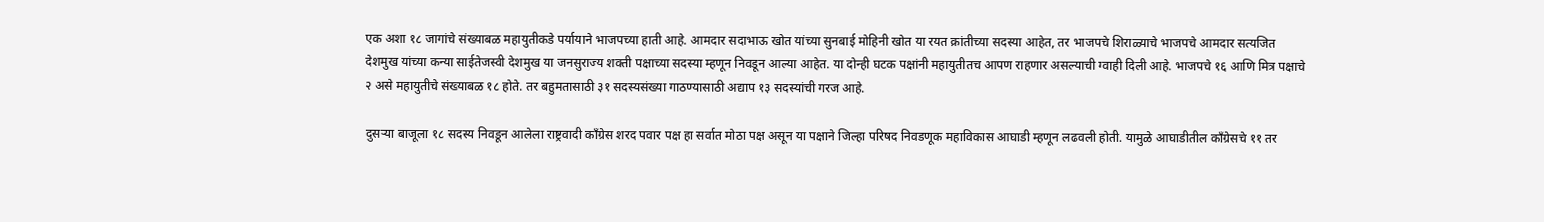एक अशा १८ जागांचे संख्याबळ महायुतीकडे पर्यायाने भाजपच्या हाती आहे. आमदार सदाभाऊ खोत यांच्या सुनबाई मोहिनी खोत या रयत क्रांतीच्या सदस्या आहेत, तर भाजपचे शिराळ्याचे भाजपचे आमदार सत्यजित देशमुख यांच्या कन्या साईतेजस्वी देशमुख या जनसुराज्य शक्ती पक्षाच्या सदस्या म्हणून निवडून आल्या आहेत. या दोन्ही घटक पक्षांनी महायुतीतच आपण राहणार असल्याची ग्वाही दिली आहे. भाजपचे १६ आणि मित्र पक्षाचे २ असे महायुतीचे संख्याबळ १८ होते. तर बहुमतासाठी ३१ सदस्यसंख्या गाठण्यासाठी अद्याप १३ सदस्यांची गरज आहे.

दुसर्‍या बाजूला १८ सदस्य निवडून आलेला राष्ट्रवादी काँग्रेस शरद पवार पक्ष हा सर्वात मोठा पक्ष असून या पक्षाने जिल्हा परिषद निवडणूक महाविकास आघाडी म्हणून लढवली होती. यामुळे आघाडीतील काँग्रेसचे ११ तर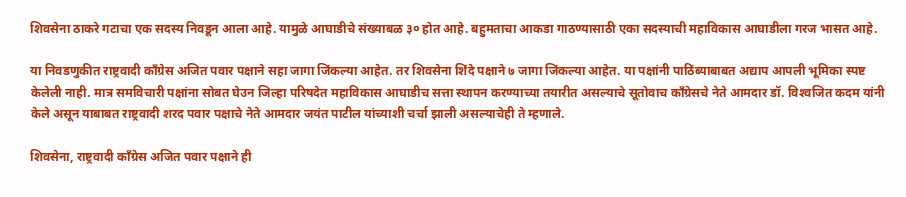शिवसेना ठाकरे गटाचा एक सदस्य निवडून आला आहे. यामुळे आघाडीचे संख्याबळ ३० होत आहे. बहुमताचा आकडा गाठण्यासाठी एका सदस्याची महाविकास आघाडीला गरज भासत आहे.

या निवडणुकीत राष्ट्रवादी काँग्रेस अजित पवार पक्षाने सहा जागा जिंकल्या आहेत. तर शिवसेना शिंदे पक्षाने ७ जागा जिंकल्या आहेत. या पक्षांनी पाठिंब्याबाबत अद्याप आपली भूमिका स्पष्ट केलेली नाही. मात्र समविचारी पक्षांना सोबत घेउन जिल्हा परिषदेत महाविकास आघाडीच सत्ता स्थापन करण्याच्या तयारीत असल्याचे सूतोवाच काँग्रेसचे नेते आमदार डॉ. विश्‍वजित कदम यांनी केले असून याबाबत राष्ट्रवादी शरद पवार पक्षाचे नेते आमदार जयंत पाटील यांच्याशी चर्चा झाली असल्याचेही ते म्हणाले.

शिवसेना, राष्ट्रवादी काँग्रेस अजित पवार पक्षाने ही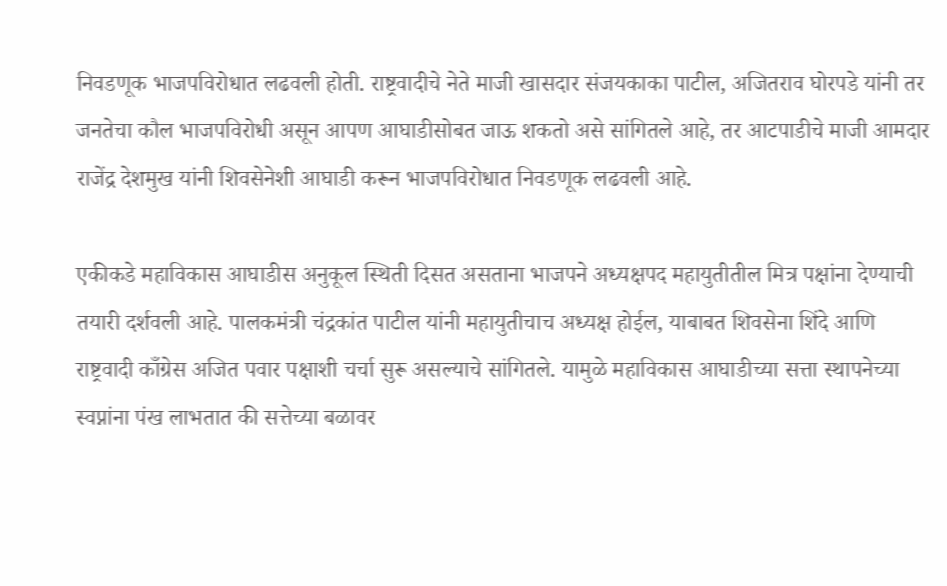निवडणूक भाजपविरोधात लढवली होती. राष्ट्रवादीचे नेते माजी खासदार संजयकाका पाटील, अजितराव घोरपडे यांनी तर जनतेचा कौल भाजपविरोधी असून आपण आघाडीसोबत जाऊ शकतो असे सांगितले आहे, तर आटपाडीचे माजी आमदार राजेंद्र देशमुख यांनी शिवसेनेशी आघाडी करून भाजपविरोधात निवडणूक लढवली आहे.

एकीकडे महाविकास आघाडीस अनुकूल स्थिती दिसत असताना भाजपने अध्यक्षपद महायुतीतील मित्र पक्षांना देण्याची तयारी दर्शवली आहे. पालकमंत्री चंद्रकांत पाटील यांनी महायुतीचाच अध्यक्ष होईल, याबाबत शिवसेना शिंदे आणि राष्ट्रवादी काँग्रेस अजित पवार पक्षाशी चर्चा सुरू असल्याचे सांगितले. यामुळे महाविकास आघाडीच्या सत्ता स्थापनेच्या स्वप्नांना पंख लाभतात की सत्तेच्या बळावर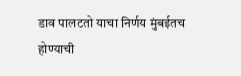डाव पालटतो याचा निर्णय मुंबईतच होण्याची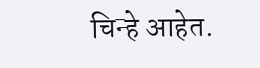चिन्हे आहेत.